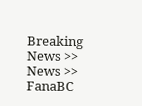Breaking News >> News >> FanaBC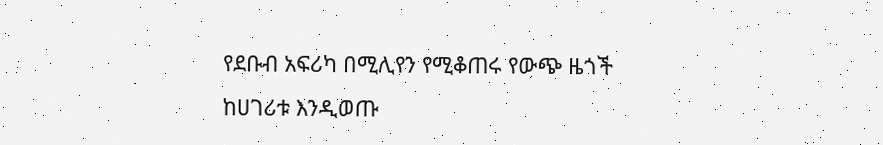የደቡብ አፍሪካ በሚሊየን የሚቆጠሩ የውጭ ዜጎች ከሀገሪቱ እንዲወጡ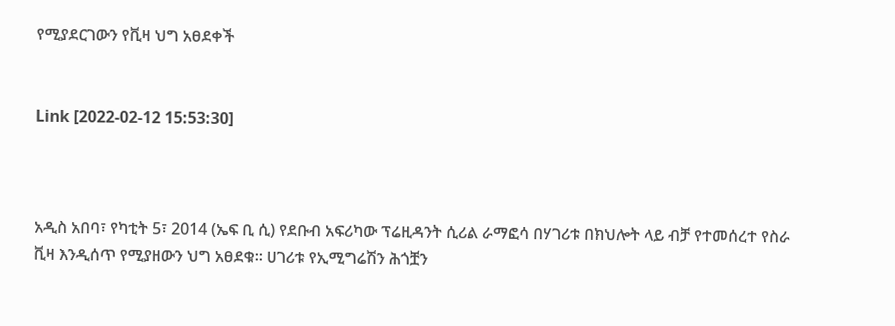የሚያደርገውን የቪዛ ህግ አፀደቀች


Link [2022-02-12 15:53:30]



አዲስ አበባ፣ የካቲት 5፣ 2014 (ኤፍ ቢ ሲ) የደቡብ አፍሪካው ፕሬዚዳንት ሲሪል ራማፎሳ በሃገሪቱ በክህሎት ላይ ብቻ የተመሰረተ የስራ ቪዛ እንዲሰጥ የሚያዘውን ህግ አፀደቁ። ሀገሪቱ የኢሚግሬሽን ሕጎቿን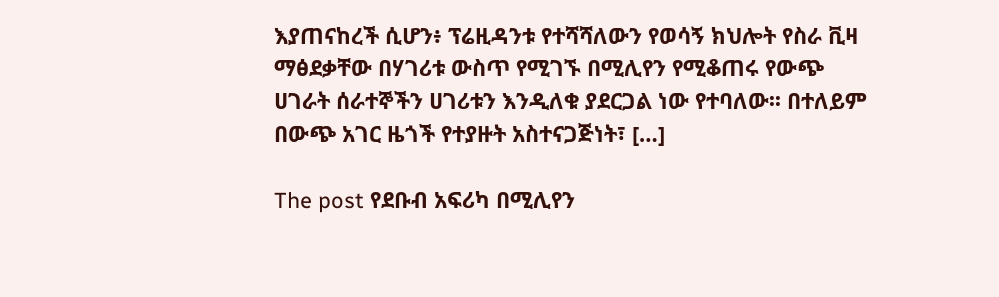እያጠናከረች ሲሆን፥ ፕሬዚዳንቱ የተሻሻለውን የወሳኝ ክህሎት የስራ ቪዛ ማፅደቃቸው በሃገሪቱ ውስጥ የሚገኙ በሚሊየን የሚቆጠሩ የውጭ ሀገራት ሰራተኞችን ሀገሪቱን እንዲለቁ ያደርጋል ነው የተባለው፡፡ በተለይም በውጭ አገር ዜጎች የተያዙት አስተናጋጅነት፣ […]

The post የደቡብ አፍሪካ በሚሊየን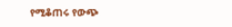የሚቆጠሩ የውጭ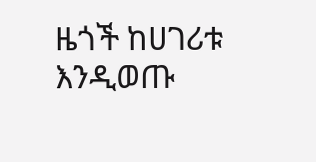ዜጎች ከሀገሪቱ እንዲወጡ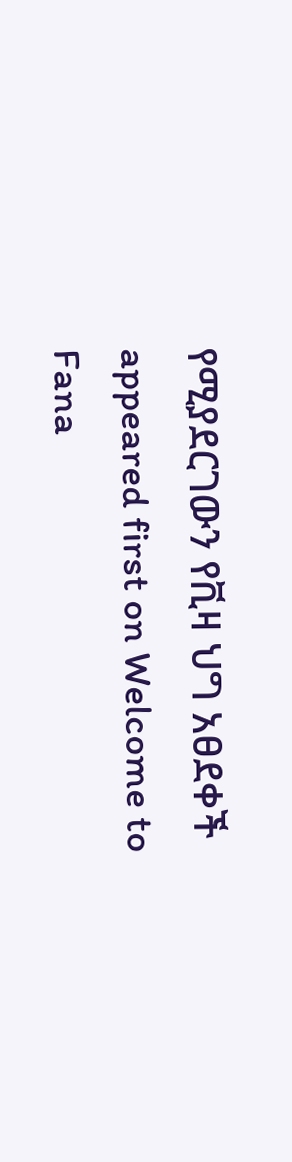የሚያደርገውን የቪዛ ህግ አፀደቀች appeared first on Welcome to Fana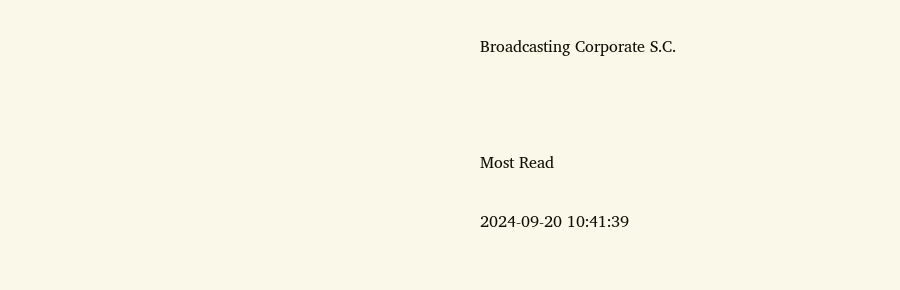Broadcasting Corporate S.C.



Most Read

2024-09-20 10:41:39